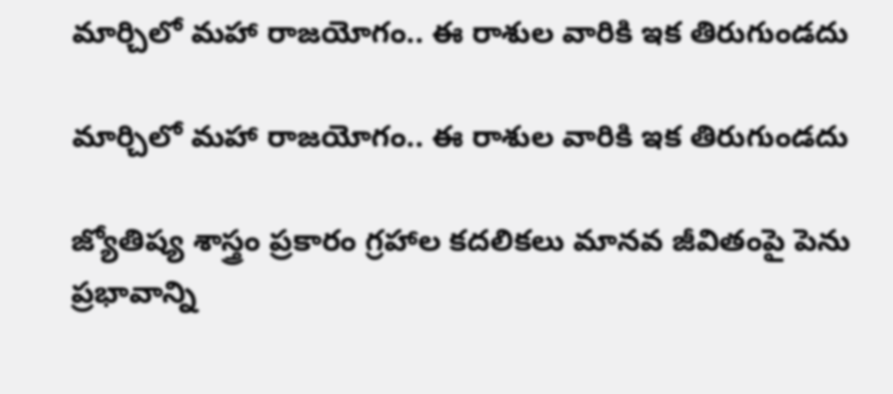మార్చిలో మహా రాజయోగం.. ఈ రాశుల వారికి ఇక తిరుగుండదు

మార్చిలో మహా రాజయోగం.. ఈ రాశుల వారికి ఇక తిరుగుండదు

జ్యోతిష్య శాస్త్రం ప్రకారం గ్రహాల కదలికలు మానవ జీవితంపై పెను ప్రభావాన్ని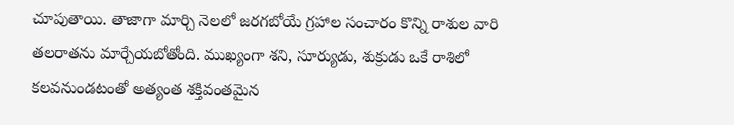చూపుతాయి. తాజాగా మార్చి నెలలో జరగబోయే గ్రహాల సంచారం కొన్ని రాశుల వారి తలరాతను మార్చేయబోతోంది. ముఖ్యంగా శని, సూర్యుడు, శుక్రుడు ఒకే రాశిలో కలవనుండటంతో అత్యంత శక్తివంతమైన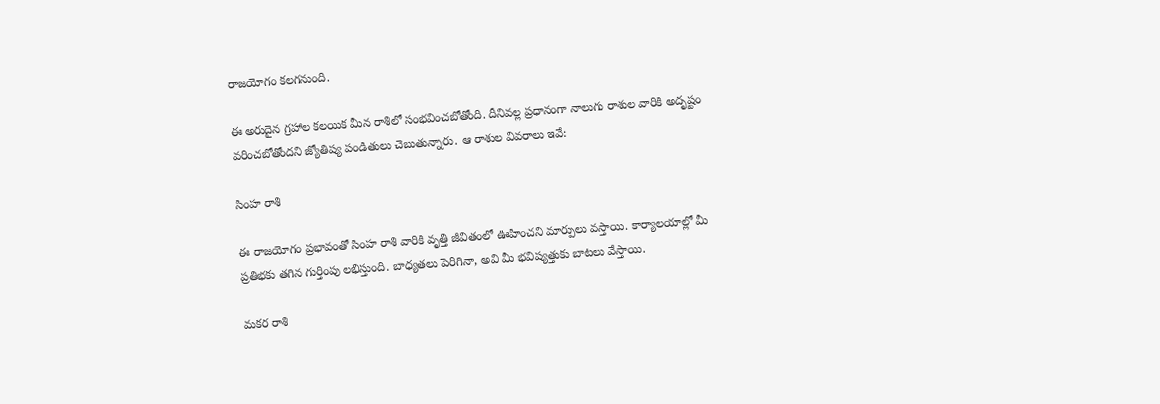రాజయోగం కలగనుంది.

ఈ అరుదైన గ్రహాల కలయిక మీన రాశిలో సంభవించబోతోంది. దీనివల్ల ప్రధానంగా నాలుగు రాశుల వారికి అదృష్టం వరించబోతోందని జ్యోతిష్య పండితులు చెబుతున్నారు. ఆ రాశుల వివరాలు ఇవే:

సింహ రాశి

ఈ రాజయోగం ప్రభావంతో సింహ రాశి వారికి వృత్తి జీవితంలో ఊహించని మార్పులు వస్తాయి. కార్యాలయాల్లో మీ ప్రతిభకు తగిన గుర్తింపు లభిస్తుంది. బాధ్యతలు పెరిగినా, అవి మీ భవిష్యత్తుకు బాటలు వేస్తాయి.

మకర రాశి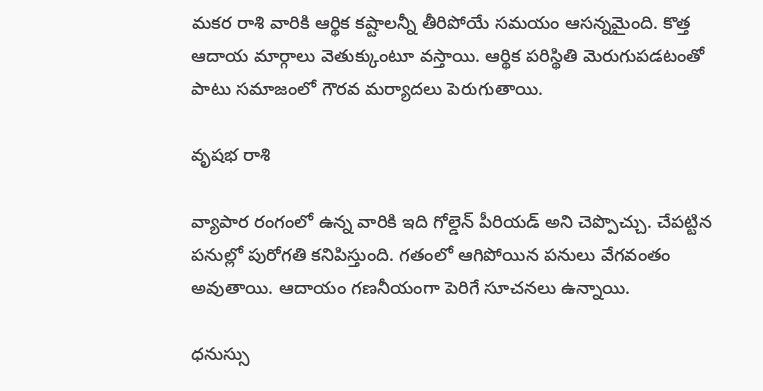మకర రాశి వారికి ఆర్థిక కష్టాలన్నీ తీరిపోయే సమయం ఆసన్నమైంది. కొత్త ఆదాయ మార్గాలు వెతుక్కుంటూ వస్తాయి. ఆర్థిక పరిస్థితి మెరుగుపడటంతో పాటు సమాజంలో గౌరవ మర్యాదలు పెరుగుతాయి.

వృషభ రాశి

వ్యాపార రంగంలో ఉన్న వారికి ఇది గోల్డెన్ పీరియడ్ అని చెప్పొచ్చు. చేపట్టిన పనుల్లో పురోగతి కనిపిస్తుంది. గతంలో ఆగిపోయిన పనులు వేగవంతం అవుతాయి. ఆదాయం గణనీయంగా పెరిగే సూచనలు ఉన్నాయి.

ధనుస్సు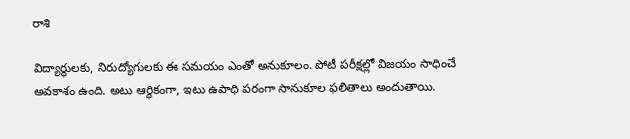రాశి

విద్యార్థులకు, నిరుద్యోగులకు ఈ సమయం ఎంతో అనుకూలం. పోటీ పరీక్షల్లో విజయం సాధించే అవకాశం ఉంది. అటు ఆర్థికంగా, ఇటు ఉపాధి పరంగా సానుకూల ఫలితాలు అందుతాయి.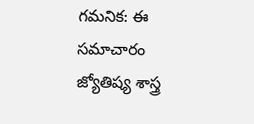గమనిక: ఈ సమాచారం జ్యోతిష్య శాస్త్ర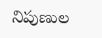నిపుణుల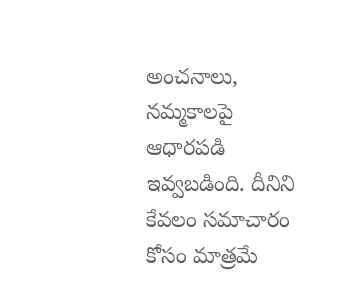అంచనాలు, నమ్మకాలపై ఆధారపడి ఇవ్వబడింది. దీనిని కేవలం సమాచారం కోసం మాత్రమే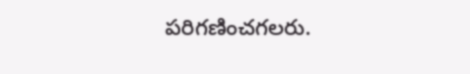పరిగణించగలరు.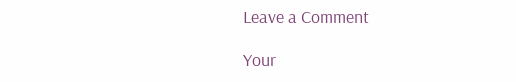Leave a Comment

Your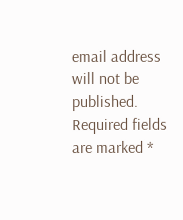email address will not be published. Required fields are marked *